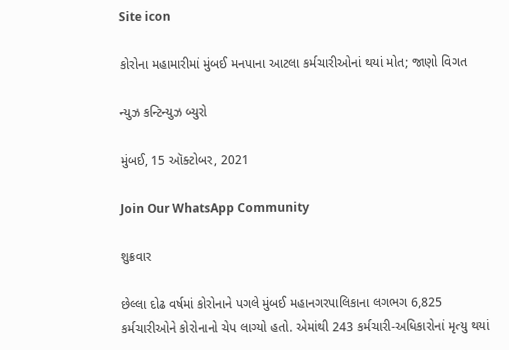Site icon

કોરોના મહામારીમાં મુંબઈ મનપાના આટલા કર્મચારીઓનાં થયાં મોત; જાણો વિગત

ન્યુઝ કન્ટિન્યુઝ બ્યુરો

મુંબઈ, 15 ઑક્ટોબર, 2021

Join Our WhatsApp Community

શુક્રવાર

છેલ્લા દોઢ વર્ષમાં કોરોનાને પગલે મુંબઈ મહાનગરપાલિકાના લગભગ 6,825 કર્મચારીઓને કોરોનાનો ચેપ લાગ્યો હતો. એમાંથી 243 કર્મચારી-અધિકારોનાં મૃત્યુ થયાં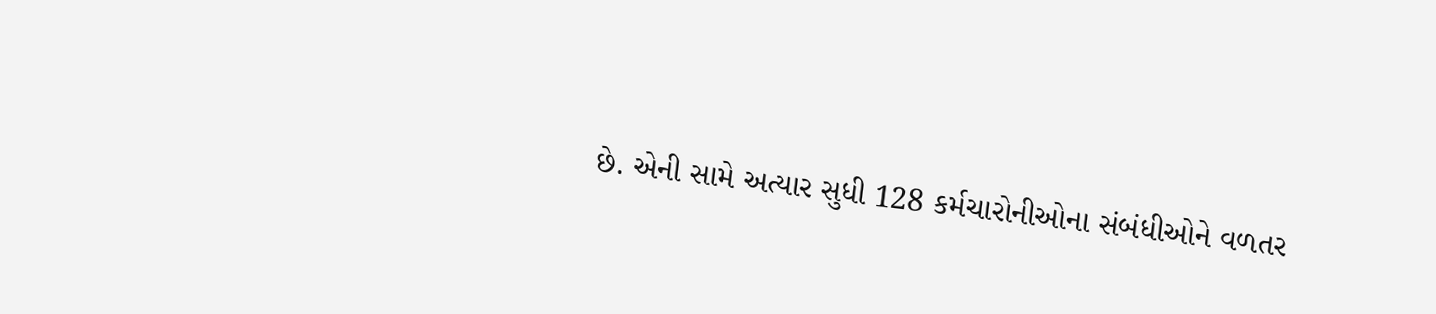છે. એની સામે અત્યાર સુધી 128 કર્મચારોનીઓના સંબંધીઓને વળતર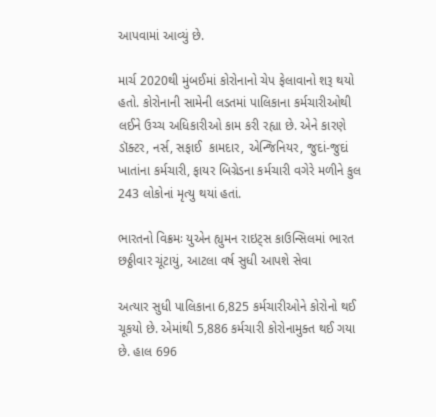આપવામાં આવ્યું છે.

માર્ચ 2020થી મુંબઈમાં કોરોનાનો ચેપ ફેલાવાનો શરૂ થયો હતો. કોરોનાની સામેની લડતમાં પાલિકાના કર્મચારીઓથી લઈને ઉચ્ચ અધિકારીઓ કામ કરી રહ્યા છે. એને કારણે ડૉક્ટર, નર્સ, સફાઈ  કામદાર, એન્જિનિયર, જુદાં-જુદાં ખાતાંના કર્મચારી, ફાયર બિગ્રેડના કર્મચારી વગેરે મળીને કુલ 243 લોકોનાં મૃત્યુ થયાં હતાં.

ભારતનો વિક્રમઃ યુએન હ્યુમન રાઇટ્સ કાઉન્સિલમાં ભારત છઠ્ઠીવાર ચૂંટાયું, આટલા વર્ષ સુધી આપશે સેવા

અત્યાર સુધી પાલિકાના 6,825 કર્મચારીઓને કોરોનો થઈ ચૂકયો છે. એમાંથી 5,886 કર્મચારી કોરોનામુક્ત થઈ ગયા છે. હાલ 696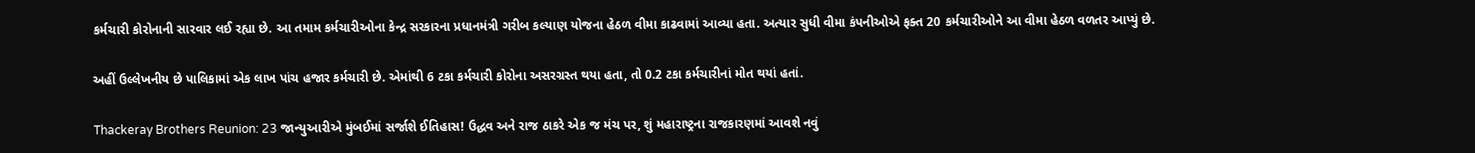કર્મચારી કોરોનાની સારવાર લઈ રહ્યા છે. આ તમામ કર્મચારીઓના કેન્દ્ર સરકારના પ્રધાનમંત્રી ગરીબ કલ્યાણ યોજના હેઠળ વીમા કાઢવામાં આવ્યા હતા. અત્યાર સુધી વીમા કંપનીઓએ ફક્ત 20 કર્મચારીઓને આ વીમા હેઠળ વળતર આપ્યું છે.

અહીં ઉલ્લેખનીય છે પાલિકામાં એક લાખ પાંચ હજાર કર્મચારી છે. એમાંથી 6 ટકા કર્મચારી કોરોના અસરગ્રસ્ત થયા હતા, તો 0.2 ટકા કર્મચારીનાં મોત થયાં હતાં.

Thackeray Brothers Reunion: 23 જાન્યુઆરીએ મુંબઈમાં સર્જાશે ઈતિહાસ! ઉદ્ધવ અને રાજ ઠાકરે એક જ મંચ પર, શું મહારાષ્ટ્રના રાજકારણમાં આવશે નવું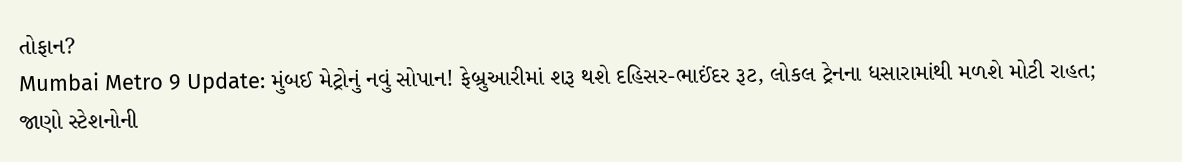તોફાન?
Mumbai Metro 9 Update: મુંબઈ મેટ્રોનું નવું સોપાન! ફેબ્રુઆરીમાં શરૂ થશે દહિસર-ભાઈંદર રૂટ, લોકલ ટ્રેનના ધસારામાંથી મળશે મોટી રાહત; જાણો સ્ટેશનોની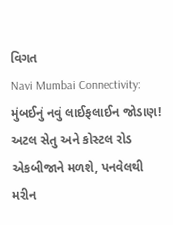વિગત
Navi Mumbai Connectivity: મુંબઈનું નવું લાઈફલાઈન જોડાણ! અટલ સેતુ અને કોસ્ટલ રોડ એકબીજાને મળશે, પનવેલથી મરીન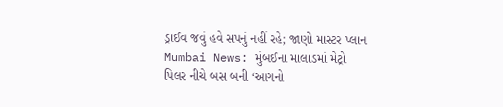ડ્રાઈવ જવું હવે સપનું નહીં રહે; જાણો માસ્ટર પ્લાન
Mumbai News: મુંબઈના માલાડમાં મેટ્રો પિલર નીચે બસ બની ‘આગનો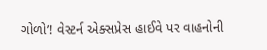ગોળો’! વેસ્ટર્ન એક્સપ્રેસ હાઈવે પર વાહનોની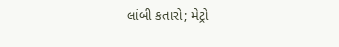લાંબી કતારો; મેટ્રો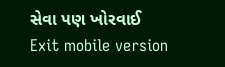સેવા પણ ખોરવાઈ
Exit mobile version